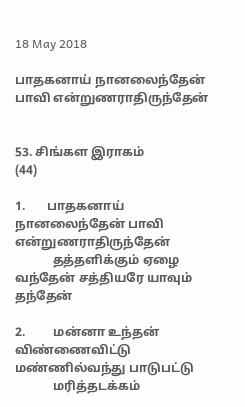18 May 2018

பாதகனாய் நானலைந்தேன் பாவி என்றுணராதிருந்தேன்


53. சிங்கள இராகம்                            (44)

1.       பாதகனாய் நானலைந்தேன் பாவி என்றுணராதிருந்தேன்
            தத்தளிக்கும் ஏழை வந்தேன் சத்தியரே யாவும் தந்தேன்

2.         மன்னா உந்தன் விண்ணைவிட்டு மண்ணில்வந்து பாடுபட்டு
            மரித்தடக்கம்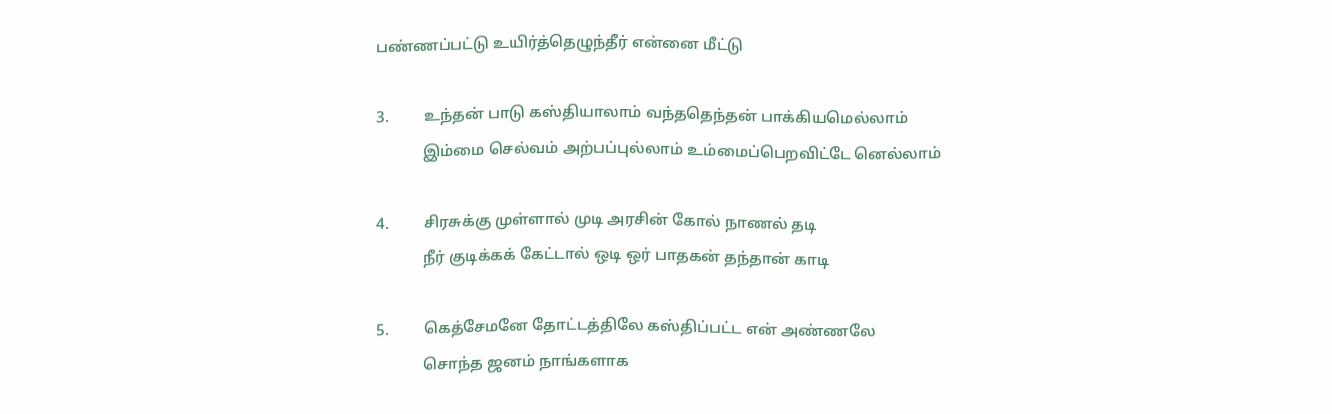பண்ணப்பட்டு உயிர்த்தெழுந்தீர் என்னை மீட்டு

3.         உந்தன் பாடு கஸ்தியாலாம் வந்ததெந்தன் பாக்கியமெல்லாம்
            இம்மை செல்வம் அற்பப்புல்லாம் உம்மைப்பெறவிட்டே னெல்லாம்

4.         சிரசுக்கு முள்ளால் முடி அரசின் கோல் நாணல் தடி
            நீர் குடிக்கக் கேட்டால் ஒடி ஒர் பாதகன் தந்தான் காடி

5.         கெத்சேமனே தோட்டத்திலே கஸ்திப்பட்ட என் அண்ணலே
            சொந்த ஜனம் நாங்களாக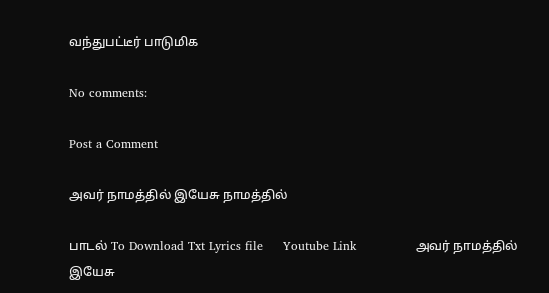வந்துபட்டீர் பாடுமிக

No comments:

Post a Comment

அவர் நாமத்தில் இயேசு நாமத்தில்

பாடல் To Download Txt Lyrics file     Youtube Link               அவர் நாமத்தில் இயேசு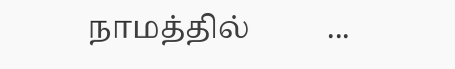நாமத்தில்          ...